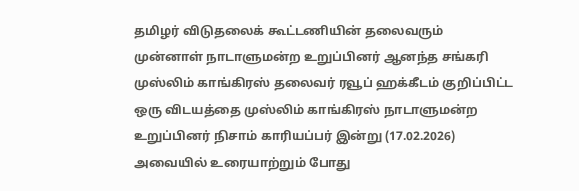தமிழர் விடுதலைக் கூட்டணியின் தலைவரும் முன்னாள் நாடாளுமன்ற உறுப்பினர் ஆனந்த சங்கரி முஸ்லிம் காங்கிரஸ் தலைவர் ரவூப் ஹக்கீடம் குறிப்பிட்ட ஒரு விடயத்தை முஸ்லிம் காங்கிரஸ் நாடாளுமன்ற உறுப்பினர் நிசாம் காரியப்பர் இன்று (17.02.2026) அவையில் உரையாற்றும் போது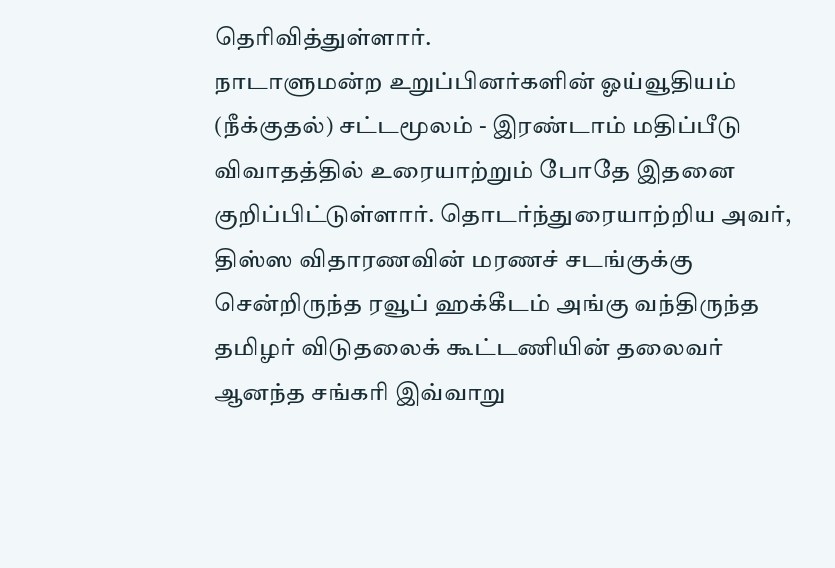தெரிவித்துள்ளார்.
நாடாளுமன்ற உறுப்பினர்களின் ஓய்வூதியம் (நீக்குதல்) சட்டமூலம் - இரண்டாம் மதிப்பீடு விவாதத்தில் உரையாற்றும் போதே இதனை குறிப்பிட்டுள்ளார். தொடர்ந்துரையாற்றிய அவர்,
திஸ்ஸ விதாரணவின் மரணச் சடங்குக்கு சென்றிருந்த ரவூப் ஹக்கீடம் அங்கு வந்திருந்த தமிழர் விடுதலைக் கூட்டணியின் தலைவர் ஆனந்த சங்கரி இவ்வாறு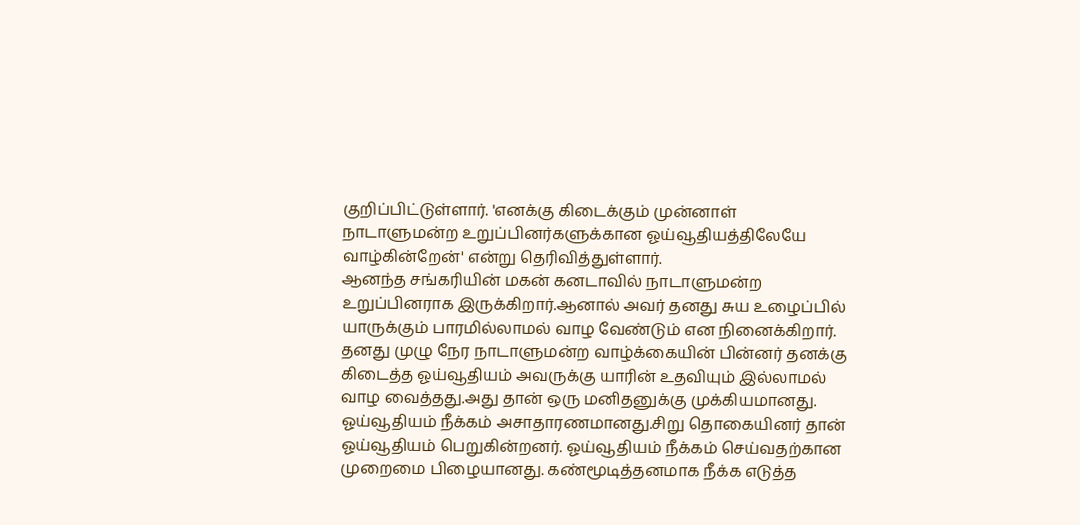குறிப்பிட்டுள்ளார். 'எனக்கு கிடைக்கும் முன்னாள் நாடாளுமன்ற உறுப்பினர்களுக்கான ஓய்வூதியத்திலேயே வாழ்கின்றேன்' என்று தெரிவித்துள்ளார்.
ஆனந்த சங்கரியின் மகன் கனடாவில் நாடாளுமன்ற உறுப்பினராக இருக்கிறார்.ஆனால் அவர் தனது சுய உழைப்பில் யாருக்கும் பாரமில்லாமல் வாழ வேண்டும் என நினைக்கிறார்.
தனது முழு நேர நாடாளுமன்ற வாழ்க்கையின் பின்னர் தனக்கு கிடைத்த ஓய்வூதியம் அவருக்கு யாரின் உதவியும் இல்லாமல் வாழ வைத்தது.அது தான் ஒரு மனிதனுக்கு முக்கியமானது.
ஓய்வூதியம் நீக்கம் அசாதாரணமானது.சிறு தொகையினர் தான் ஓய்வூதியம் பெறுகின்றனர். ஓய்வூதியம் நீக்கம் செய்வதற்கான முறைமை பிழையானது. கண்மூடித்தனமாக நீக்க எடுத்த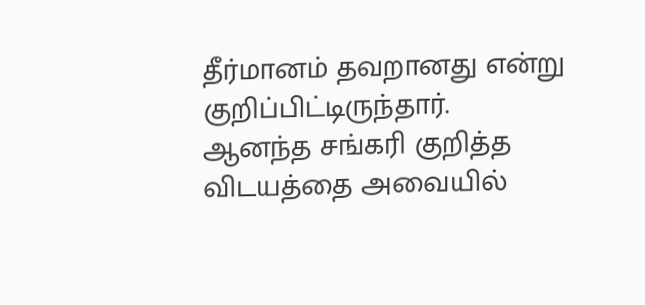தீர்மானம் தவறானது என்று குறிப்பிட்டிருந்தார்.
ஆனந்த சங்கரி குறித்த விடயத்தை அவையில்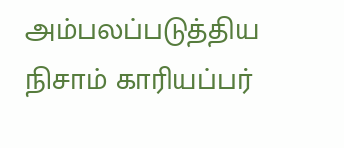அம்பலப்படுத்திய நிசாம் காரியப்பர்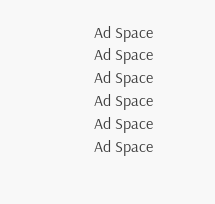Ad Space
Ad Space
Ad Space
Ad Space
Ad Space
Ad Space